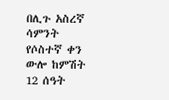በሊጉ አስረኛ ሳምንት የሶስተኛ ቀን ውሎ ከምሽት 12 ሰዓት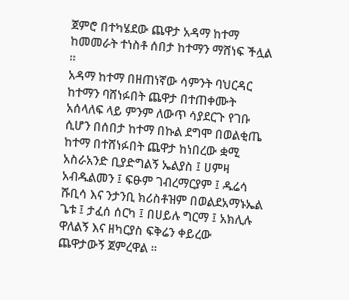ጀምሮ በተካሄደው ጨዋታ አዳማ ከተማ ከመመራት ተነስቶ ሰበታ ከተማን ማሸነፍ ችሏል ።
አዳማ ከተማ በዘጠነኛው ሳምንት ባህርዳር ከተማን ባሸነፉበት ጨዋታ በተጠቀሙት አሰላለፍ ላይ ምንም ለውጥ ሳያደርጉ የገቡ ሲሆን በሰበታ ከተማ በኩል ደግሞ በወልቂጤ ከተማ በተሸነፉበት ጨዋታ ከነበረው ቋሚ አስራአንድ ቢያድግልኝ ኤልያስ ፤ ሀምዛ አብዱልመን ፤ ፍፁም ገብረማርያም ፤ ዱሬሳ ሹቢሳ እና ንታንቢ ክሪስቶዝም በወልደአማኑኤል ጌቱ ፤ ታፈሰ ሰርካ ፤ በሀይሉ ግርማ ፤ አክሊሉ ዋለልኝ እና ዘካርያስ ፍቅሬን ቀይረው ጨዋታውኝ ጀምረዋል ።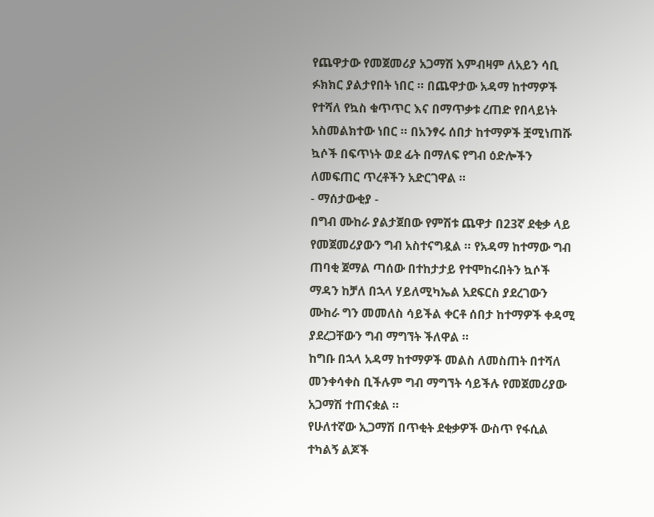የጨዋታው የመጀመሪያ አጋማሽ እምብዛም ለአይን ሳቢ ፉክክር ያልታየበት ነበር ። በጨዋታው አዳማ ከተማዎች የተሻለ የኳስ ቁጥጥር እና በማጥቃቱ ረጠድ የበላይነት አስመልክተው ነበር ። በአንፃሩ ሰበታ ከተማዎች ቿሚነጠሹ ኳሶች በፍጥነት ወደ ፊት በማለፍ የግብ ዕድሎችን ለመፍጠር ጥረቶችን አድርገዋል ።
- ማሰታውቂያ -
በግብ ሙከራ ያልታጀበው የምሽቱ ጨዋታ በ23ኛ ደቂቃ ላይ የመጀመሪያውን ግብ አስተናግዷል ። የአዳማ ከተማው ግብ ጠባቂ ጀማል ጣሰው በተከታታይ የተሞከሩበትን ኳሶች ማዳን ከቻለ በኋላ ሃይለሚካኤል አደፍርስ ያደረገውን ሙከራ ግን መመለስ ሳይችል ቀርቶ ሰበታ ከተማዎች ቀዳሚ ያደረጋቸውን ግብ ማግኘት ችለዋል ።
ከግቡ በኋላ አዳማ ከተማዎች መልስ ለመስጠት በተሻለ መንቀሳቀስ ቢችሉም ግብ ማግኘት ሳይችሉ የመጀመሪያው አጋማሽ ተጠናቋል ።
የሁለተኛው ኢጋማሽ በጥቂት ደቂቃዎች ውስጥ የፋሲል ተካልኝ ልጆች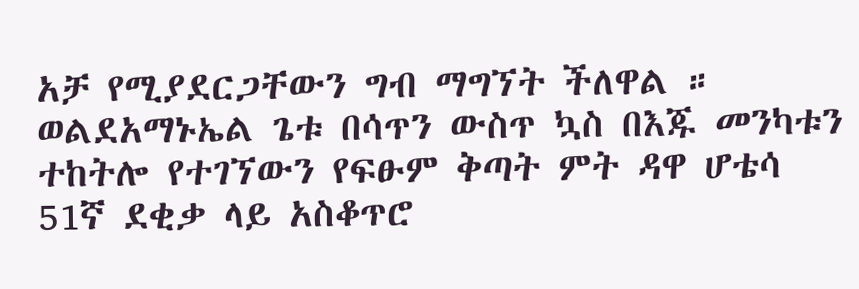አቻ የሚያደርጋቸውን ግብ ማግኘት ችለዋል ። ወልደአማኑኤል ጌቱ በሳጥን ውስጥ ኳስ በእጁ መንካቱን ተከትሎ የተገኘውን የፍፁም ቅጣት ምት ዳዋ ሆቴሳ 51ኛ ደቂቃ ላይ አስቆጥሮ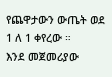የጨዋታውን ውጤት ወደ 1 ለ 1 ቀየረው ።
እንደ መጀመሪያው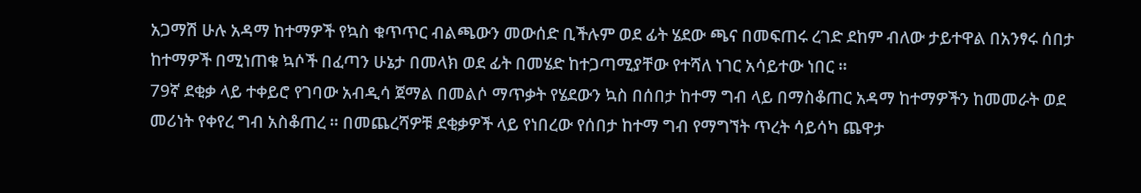አጋማሽ ሁሉ አዳማ ከተማዎች የኳስ ቁጥጥር ብልጫውን መውሰድ ቢችሉም ወደ ፊት ሄደው ጫና በመፍጠሩ ረገድ ደከም ብለው ታይተዋል በአንፃሩ ሰበታ ከተማዎች በሚነጠቁ ኳሶች በፈጣን ሁኔታ በመላክ ወደ ፊት በመሄድ ከተጋጣሚያቸው የተሻለ ነገር አሳይተው ነበር ።
79ኛ ደቂቃ ላይ ተቀይሮ የገባው አብዲሳ ጀማል በመልሶ ማጥቃት የሄደውን ኳስ በሰበታ ከተማ ግብ ላይ በማስቆጠር አዳማ ከተማዎችን ከመመራት ወደ መሪነት የቀየረ ግብ አስቆጠረ ። በመጨረሻዎቹ ደቂቃዎች ላይ የነበረው የሰበታ ከተማ ግብ የማግኘት ጥረት ሳይሳካ ጨዋታ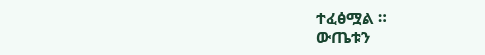ተፈፅሟል ።
ውጤቱን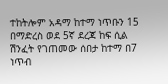ተከትሎም አዳማ ከተማ ነጥቡን 15 በማድረስ ወደ 5ኛ ደረጃ ከፍ ሲል ሽንፈት የገጠመው ሰበታ ከተማ በ7 ነጥብ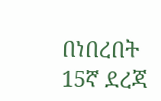በነበረበት 15ኛ ደረጃ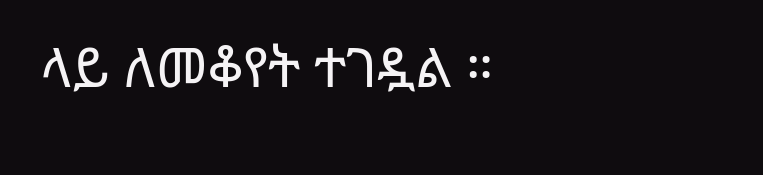ላይ ለመቆየት ተገዷል ።